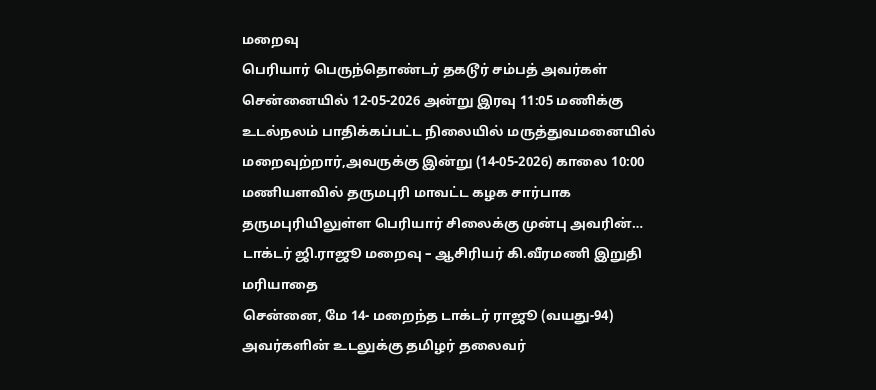மறைவு
பெரியார் பெருந்தொண்டர் தகடூர் சம்பத் அவர்கள் சென்னையில் 12-05-2026 அன்று இரவு 11:05 மணிக்கு உடல்நலம் பாதிக்கப்பட்ட நிலையில் மருத்துவமனையில் மறைவுற்றார்,அவருக்கு இன்று (14-05-2026) காலை 10:00 மணியளவில் தருமபுரி மாவட்ட கழக சார்பாக தருமபுரியிலுள்ள பெரியார் சிலைக்கு முன்பு அவரின்…
டாக்டர் ஜி.ராஜூ மறைவு – ஆசிரியர் கி.வீரமணி இறுதி மரியாதை
சென்னை, மே 14- மறைந்த டாக்டர் ராஜூ (வயது-94) அவர்களின் உடலுக்கு தமிழர் தலைவர்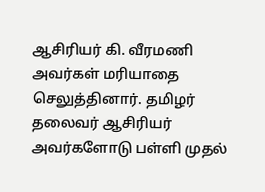ஆசிரியர் கி. வீரமணி அவர்கள் மரியாதை செலுத்தினார். தமிழர் தலைவர் ஆசிரியர் அவர்களோடு பள்ளி முதல்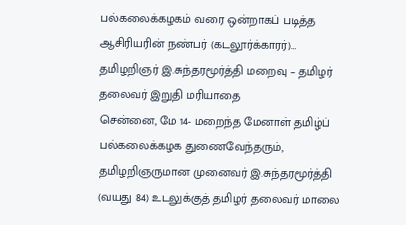பல்கலைக்கழகம் வரை ஒன்றாகப் படித்த ஆசிரியரின் நண்பர் (கடலூர்க்காரர்)…
தமிழறிஞர் இ.சுந்தரமூர்த்தி மறைவு – தமிழர் தலைவர் இறுதி மரியாதை
சென்னை, மே 14- மறைந்த மேனாள் தமிழ்ப் பல்கலைக்கழக துணைவேந்தரும், தமிழறிஞருமான முனைவர் இ.சுந்தரமூர்த்தி (வயது 84) உடலுக்குத் தமிழர் தலைவர் மாலை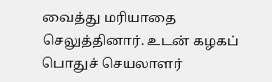வைத்து மரியாதை செலுத்தினார். உடன் கழகப் பொதுச் செயலாளர்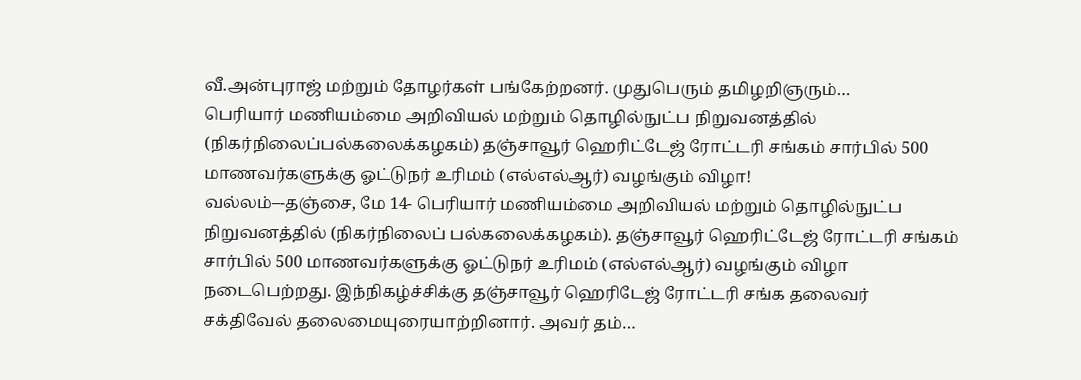வீ.அன்புராஜ் மற்றும் தோழர்கள் பங்கேற்றனர். முதுபெரும் தமிழறிஞரும்…
பெரியார் மணியம்மை அறிவியல் மற்றும் தொழில்நுட்ப நிறுவனத்தில் (நிகர்நிலைப்பல்கலைக்கழகம்) தஞ்சாவூர் ஹெரிட்டேஜ் ரோட்டரி சங்கம் சார்பில் 500 மாணவர்களுக்கு ஓட்டுநர் உரிமம் (எல்எல்ஆர்) வழங்கும் விழா!
வல்லம்–-தஞ்சை, மே 14- பெரியார் மணியம்மை அறிவியல் மற்றும் தொழில்நுட்ப நிறுவனத்தில் (நிகர்நிலைப் பல்கலைக்கழகம்). தஞ்சாவூர் ஹெரிட்டேஜ் ரோட்டரி சங்கம் சார்பில் 500 மாணவர்களுக்கு ஓட்டுநர் உரிமம் (எல்எல்ஆர்) வழங்கும் விழா நடைபெற்றது. இந்நிகழ்ச்சிக்கு தஞ்சாவூர் ஹெரிடேஜ் ரோட்டரி சங்க தலைவர் சக்திவேல் தலைமையுரையாற்றினார். அவர் தம்…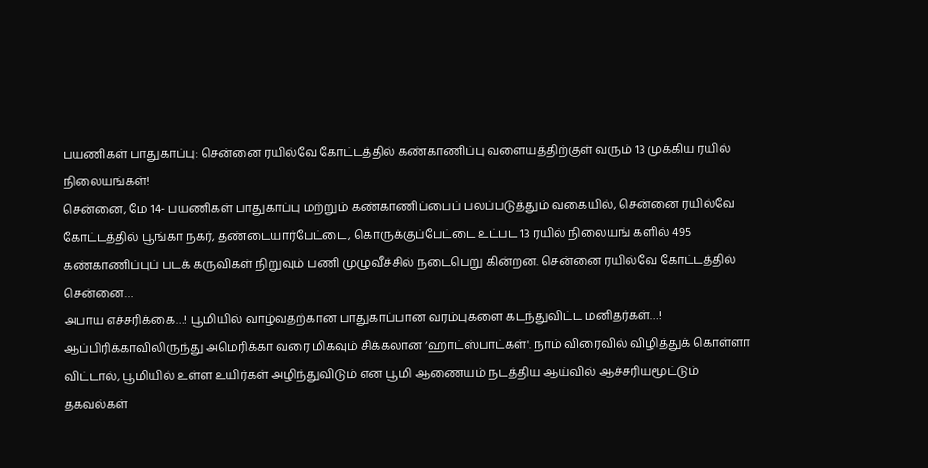பயணிகள் பாதுகாப்பு: சென்னை ரயில்வே கோட்டத்தில் கண்காணிப்பு வளையத்திற்குள் வரும் 13 முக்கிய ரயில் நிலையங்கள்!
சென்னை, மே 14- பயணிகள் பாதுகாப்பு மற்றும் கண்காணிப்பைப் பலப்படுத்தும் வகையில், சென்னை ரயில்வே கோட்டத்தில் பூங்கா நகர், தண்டையார்பேட்டை, கொருக்குப்பேட்டை உட்பட 13 ரயில் நிலையங் களில் 495 கண்காணிப்புப் படக் கருவிகள் நிறுவும் பணி முழுவீச்சில் நடைபெறு கின்றன. சென்னை ரயில்வே கோட்டத்தில் சென்னை…
அபாய எச்சரிக்கை…! பூமியில் வாழ்வதற்கான பாதுகாப்பான வரம்புகளை கடந்துவிட்ட மனிதர்கள்…!
ஆப்பிரிக்காவிலிருந்து அமெரிக்கா வரை மிகவும் சிக்கலான ‘ஹாட்ஸ்பாட்கள்'. நாம் விரைவில் விழித்துக் கொள்ளா விட்டால், பூமியில் உள்ள உயிர்கள் அழிந்துவிடும் என பூமி ஆணையம் நடத்திய ஆய்வில் ஆச்சரியமூட்டும் தகவல்கள்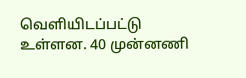வெளியிடப்பட்டு உள்ளன. 40 முன்னணி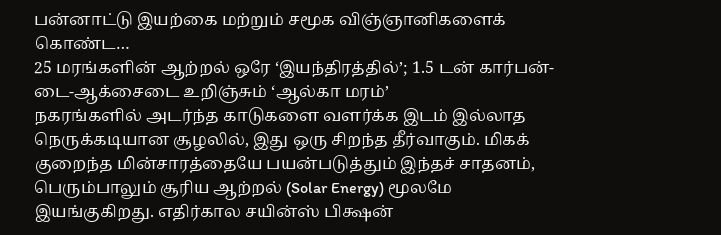பன்னாட்டு இயற்கை மற்றும் சமூக விஞ்ஞானிகளைக் கொண்ட…
25 மரங்களின் ஆற்றல் ஒரே ‘இயந்திரத்தில்’; 1.5 டன் கார்பன்-டை-ஆக்சைடை உறிஞ்சும் ‘ஆல்கா மரம்’
நகரங்களில் அடர்ந்த காடுகளை வளர்க்க இடம் இல்லாத நெருக்கடியான சூழலில், இது ஒரு சிறந்த தீர்வாகும். மிகக் குறைந்த மின்சாரத்தையே பயன்படுத்தும் இந்தச் சாதனம், பெரும்பாலும் சூரிய ஆற்றல் (Solar Energy) மூலமே இயங்குகிறது. எதிர்கால சயின்ஸ் பிக்ஷன்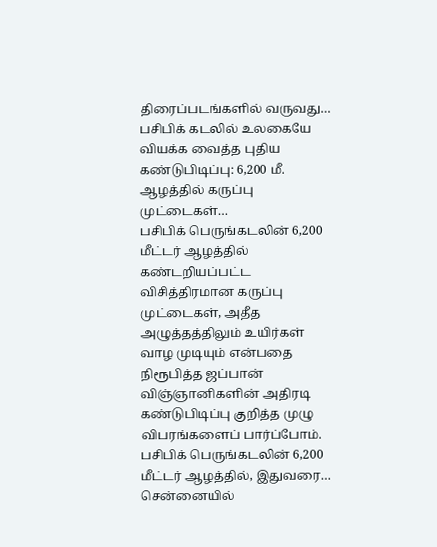திரைப்படங்களில் வருவது…
பசிபிக் கடலில் உலகையே வியக்க வைத்த புதிய கண்டுபிடிப்பு: 6,200 மீ. ஆழத்தில் கருப்பு முட்டைகள்…
பசிபிக் பெருங்கடலின் 6,200 மீட்டர் ஆழத்தில் கண்டறியப்பட்ட விசித்திரமான கருப்பு முட்டைகள், அதீத அழுத்தத்திலும் உயிர்கள் வாழ முடியும் என்பதை நிரூபித்த ஜப்பான் விஞ்ஞானிகளின் அதிரடி கண்டுபிடிப்பு குறித்த முழு விபரங்களைப் பார்ப்போம். பசிபிக் பெருங்கடலின் 6,200 மீட்டர் ஆழத்தில், இதுவரை…
சென்னையில்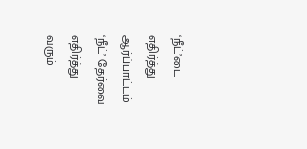‘நீட்’டை எதிர்த்து ஆர்ப்பாட்டம்
‘நீட்’ தேர்வை எதிர்த்து வரும்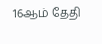16ஆம் தேதி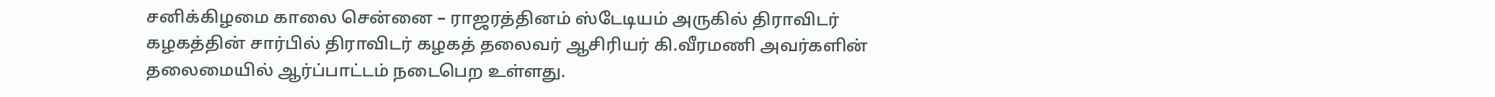சனிக்கிழமை காலை சென்னை – ராஜரத்தினம் ஸ்டேடியம் அருகில் திராவிடர் கழகத்தின் சார்பில் திராவிடர் கழகத் தலைவர் ஆசிரியர் கி.வீரமணி அவர்களின் தலைமையில் ஆர்ப்பாட்டம் நடைபெற உள்ளது.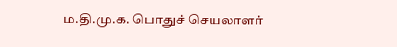ம.தி.மு.க. பொதுச் செயலாளர்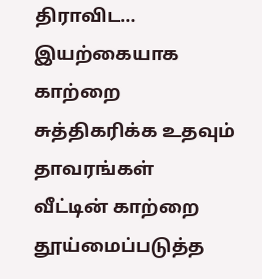திராவிட…
இயற்கையாக காற்றை சுத்திகரிக்க உதவும் தாவரங்கள்
வீட்டின் காற்றை தூய்மைப்படுத்த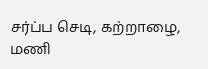சர்ப்ப செடி, கற்றாழை, மணி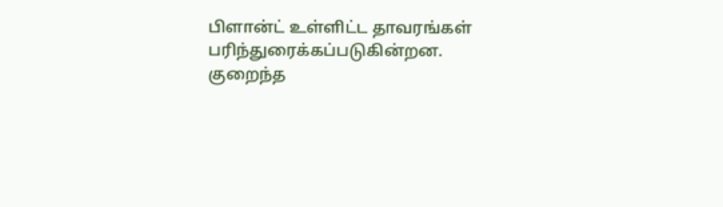பிளான்ட் உள்ளிட்ட தாவரங்கள் பரிந்துரைக்கப்படுகின்றன. குறைந்த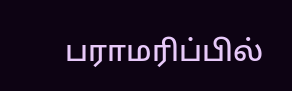பராமரிப்பில்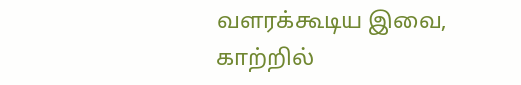வளரக்கூடிய இவை, காற்றில்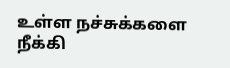உள்ள நச்சுக்களை நீக்கி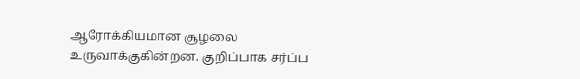ஆரோக்கியமான சூழலை உருவாக்குகின்றன. குறிப்பாக சர்ப்ப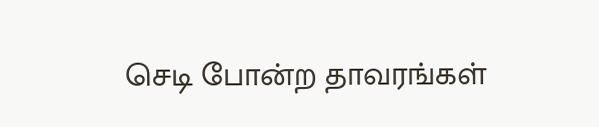செடி போன்ற தாவரங்கள்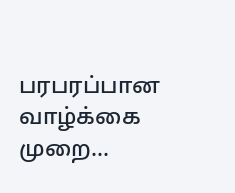பரபரப்பான வாழ்க்கை முறை…